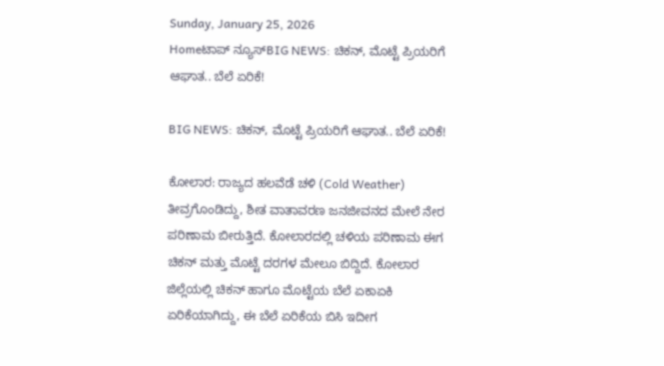Sunday, January 25, 2026
Homeಟಾಪ್ ನ್ಯೂಸ್BIG NEWS: ಚಿಕನ್‌, ಮೊಟ್ಟೆ ಪ್ರಿಯರಿಗೆ ಆಘಾತ.. ಬೆಲೆ ಏರಿಕೆ!

BIG NEWS: ಚಿಕನ್‌, ಮೊಟ್ಟೆ ಪ್ರಿಯರಿಗೆ ಆಘಾತ.. ಬೆಲೆ ಏರಿಕೆ!

ಕೋಲಾರ: ರಾಜ್ಯದ ಹಲವೆಡೆ ಚಳಿ (Cold Weather) ತೀವ್ರಗೊಂಡಿದ್ದು, ಶೀತ ವಾತಾವರಣ ಜನಜೀವನದ ಮೇಲೆ ನೇರ ಪರಿಣಾಮ ಬೀರುತ್ತಿದೆ. ಕೋಲಾರದಲ್ಲಿ ಚಳಿಯ ಪರಿಣಾಮ ಈಗ ಚಿಕನ್‌ ಮತ್ತು ಮೊಟ್ಟೆ ದರಗಳ ಮೇಲೂ ಬಿದ್ದಿದೆ. ಕೋಲಾರ ಜಿಲ್ಲೆಯಲ್ಲಿ ಚಿಕನ್‌ ಹಾಗೂ ಮೊಟ್ಟೆಯ ಬೆಲೆ ಏಕಾಏಕಿ ಏರಿಕೆಯಾಗಿದ್ದು, ಈ ಬೆಲೆ ಏರಿಕೆಯ ಬಿಸಿ ಇದೀಗ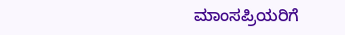ಮಾಂಸಪ್ರಿಯರಿಗೆ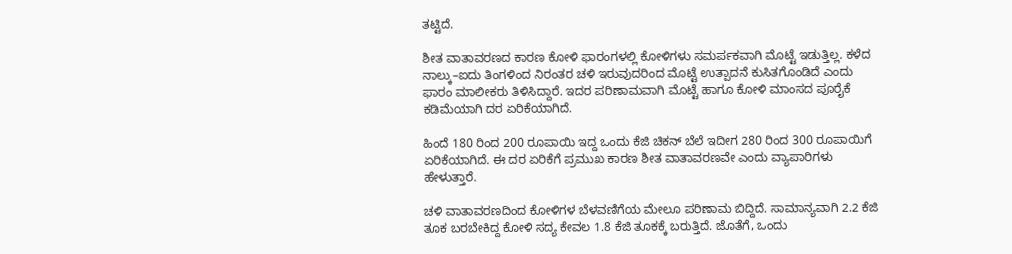ತಟ್ಟಿದೆ.

ಶೀತ ವಾತಾವರಣದ ಕಾರಣ ಕೋಳಿ ಫಾರಂಗಳಲ್ಲಿ ಕೋಳಿಗಳು ಸಮರ್ಪಕವಾಗಿ ಮೊಟ್ಟೆ ಇಡುತ್ತಿಲ್ಲ. ಕಳೆದ ನಾಲ್ಕು–ಐದು ತಿಂಗಳಿಂದ ನಿರಂತರ ಚಳಿ ಇರುವುದರಿಂದ ಮೊಟ್ಟೆ ಉತ್ಪಾದನೆ ಕುಸಿತಗೊಂಡಿದೆ ಎಂದು ಫಾರಂ ಮಾಲೀಕರು ತಿಳಿಸಿದ್ದಾರೆ. ಇದರ ಪರಿಣಾಮವಾಗಿ ಮೊಟ್ಟೆ ಹಾಗೂ ಕೋಳಿ ಮಾಂಸದ ಪೂರೈಕೆ ಕಡಿಮೆಯಾಗಿ ದರ ಏರಿಕೆಯಾಗಿದೆ.

ಹಿಂದೆ 180 ರಿಂದ 200 ರೂಪಾಯಿ ಇದ್ದ ಒಂದು ಕೆಜಿ ಚಿಕನ್ ಬೆಲೆ ಇದೀಗ 280 ರಿಂದ 300 ರೂಪಾಯಿಗೆ ಏರಿಕೆಯಾಗಿದೆ. ಈ ದರ ಏರಿಕೆಗೆ ಪ್ರಮುಖ ಕಾರಣ ಶೀತ ವಾತಾವರಣವೇ ಎಂದು ವ್ಯಾಪಾರಿಗಳು ಹೇಳುತ್ತಾರೆ.

ಚಳಿ ವಾತಾವರಣದಿಂದ ಕೋಳಿಗಳ ಬೆಳವಣಿಗೆಯ ಮೇಲೂ ಪರಿಣಾಮ ಬಿದ್ದಿದೆ. ಸಾಮಾನ್ಯವಾಗಿ 2.2 ಕೆಜಿ ತೂಕ ಬರಬೇಕಿದ್ದ ಕೋಳಿ ಸದ್ಯ ಕೇವಲ 1.8 ಕೆಜಿ ತೂಕಕ್ಕೆ ಬರುತ್ತಿದೆ. ಜೊತೆಗೆ, ಒಂದು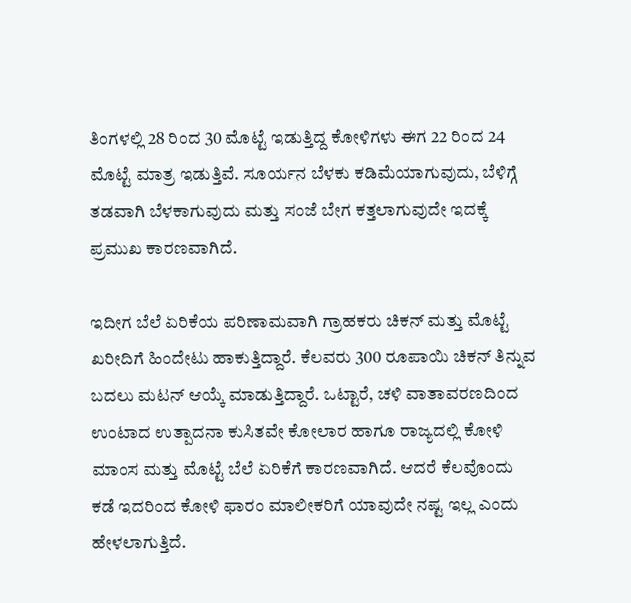ತಿಂಗಳಲ್ಲಿ 28 ರಿಂದ 30 ಮೊಟ್ಟೆ ಇಡುತ್ತಿದ್ದ ಕೋಳಿಗಳು ಈಗ 22 ರಿಂದ 24 ಮೊಟ್ಟೆ ಮಾತ್ರ ಇಡುತ್ತಿವೆ. ಸೂರ್ಯನ ಬೆಳಕು ಕಡಿಮೆಯಾಗುವುದು, ಬೆಳಿಗ್ಗೆ ತಡವಾಗಿ ಬೆಳಕಾಗುವುದು ಮತ್ತು ಸಂಜೆ ಬೇಗ ಕತ್ತಲಾಗುವುದೇ ಇದಕ್ಕೆ ಪ್ರಮುಖ ಕಾರಣವಾಗಿದೆ.

ಇದೀಗ ಬೆಲೆ ಏರಿಕೆಯ ಪರಿಣಾಮವಾಗಿ ಗ್ರಾಹಕರು ಚಿಕನ್ ಮತ್ತು ಮೊಟ್ಟೆ ಖರೀದಿಗೆ ಹಿಂದೇಟು ಹಾಕುತ್ತಿದ್ದಾರೆ. ಕೆಲವರು 300 ರೂಪಾಯಿ ಚಿಕನ್ ತಿನ್ನುವ ಬದಲು ಮಟನ್ ಆಯ್ಕೆ ಮಾಡುತ್ತಿದ್ದಾರೆ. ಒಟ್ಟಾರೆ, ಚಳಿ ವಾತಾವರಣದಿಂದ ಉಂಟಾದ ಉತ್ಪಾದನಾ ಕುಸಿತವೇ ಕೋಲಾರ ಹಾಗೂ ರಾಜ್ಯದಲ್ಲಿ ಕೋಳಿ ಮಾಂಸ ಮತ್ತು ಮೊಟ್ಟೆ ಬೆಲೆ ಏರಿಕೆಗೆ ಕಾರಣವಾಗಿದೆ. ಆದರೆ ಕೆಲವೊಂದು ಕಡೆ ಇದರಿಂದ ಕೋಳಿ ಫಾರಂ ಮಾಲೀಕರಿಗೆ ಯಾವುದೇ ನಷ್ಟ ಇಲ್ಲ ಎಂದು ಹೇಳಲಾಗುತ್ತಿದೆ.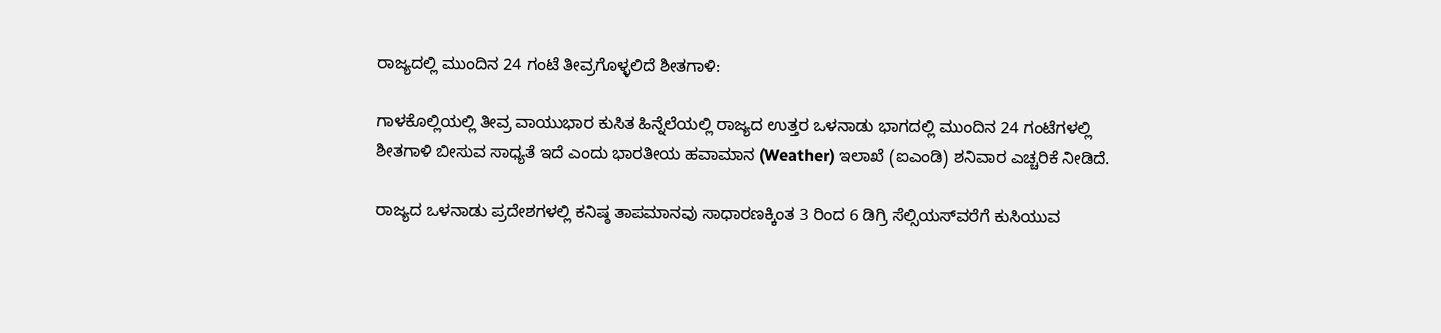ರಾಜ್ಯದಲ್ಲಿ ಮುಂದಿನ 24 ಗಂಟೆ ತೀವ್ರಗೊಳ್ಳಲಿದೆ ಶೀತಗಾಳಿ:

ಗಾಳಕೊಲ್ಲಿಯಲ್ಲಿ ತೀವ್ರ ವಾಯುಭಾರ ಕುಸಿತ ಹಿನ್ನೆಲೆಯಲ್ಲಿ ರಾಜ್ಯದ ಉತ್ತರ ಒಳನಾಡು ಭಾಗದಲ್ಲಿ ಮುಂದಿನ 24 ಗಂಟೆಗಳಲ್ಲಿ ಶೀತಗಾಳಿ ಬೀಸುವ ಸಾಧ್ಯತೆ ಇದೆ ಎಂದು ಭಾರತೀಯ ಹವಾಮಾನ (Weather) ಇಲಾಖೆ (ಐಎಂಡಿ) ಶನಿವಾರ ಎಚ್ಚರಿಕೆ ನೀಡಿದೆ.

ರಾಜ್ಯದ ಒಳನಾಡು ಪ್ರದೇಶಗಳಲ್ಲಿ ಕನಿಷ್ಠ ತಾಪಮಾನವು ಸಾಧಾರಣಕ್ಕಿಂತ 3 ರಿಂದ 6 ಡಿಗ್ರಿ ಸೆಲ್ಸಿಯಸ್‌ವರೆಗೆ ಕುಸಿಯುವ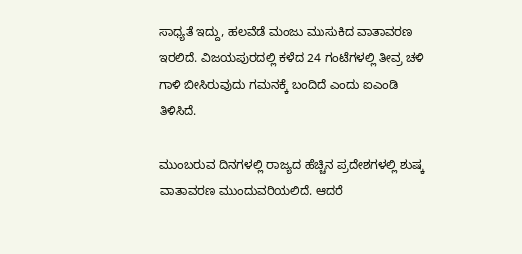ಸಾಧ್ಯತೆ ಇದ್ದು, ಹಲವೆಡೆ ಮಂಜು ಮುಸುಕಿದ ವಾತಾವರಣ ಇರಲಿದೆ. ವಿಜಯಪುರದಲ್ಲಿ ಕಳೆದ 24 ಗಂಟೆಗಳಲ್ಲಿ ತೀವ್ರ ಚಳಿ ಗಾಳಿ ಬೀಸಿರುವುದು ಗಮನಕ್ಕೆ ಬಂದಿದೆ ಎಂದು ಐಎಂಡಿ ತಿಳಿಸಿದೆ.

ಮುಂಬರುವ ದಿನಗಳಲ್ಲಿ ರಾಜ್ಯದ ಹೆಚ್ಚಿನ ಪ್ರದೇಶಗಳಲ್ಲಿ ಶುಷ್ಕ ವಾತಾವರಣ ಮುಂದುವರಿಯಲಿದೆ. ಆದರೆ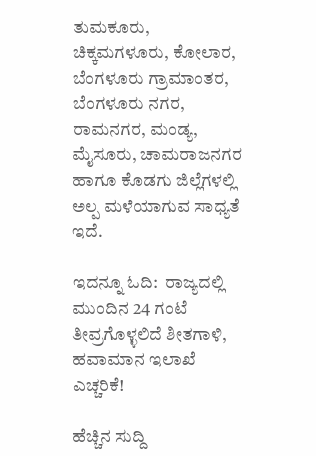ತುಮಕೂರು, ಚಿಕ್ಕಮಗಳೂರು, ಕೋಲಾರ, ಬೆಂಗಳೂರು ಗ್ರಾಮಾಂತರ, ಬೆಂಗಳೂರು ನಗರ, ರಾಮನಗರ, ಮಂಡ್ಯ, ಮೈಸೂರು, ಚಾಮರಾಜನಗರ ಹಾಗೂ ಕೊಡಗು ಜಿಲ್ಲೆಗಳಲ್ಲಿ ಅಲ್ಪ ಮಳೆಯಾಗುವ ಸಾಧ್ಯತೆ ಇದೆ.

ಇದನ್ನೂ ಓದಿ:  ರಾಜ್ಯದಲ್ಲಿ ಮುಂದಿನ 24 ಗಂಟೆ ತೀವ್ರಗೊಳ್ಳಲಿದೆ ಶೀತಗಾಳಿ, ಹವಾಮಾನ ಇಲಾಖೆ ಎಚ್ಚರಿಕೆ!

ಹೆಚ್ಚಿನ ಸುದ್ದಿ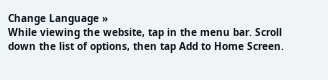Change Language »
While viewing the website, tap in the menu bar. Scroll down the list of options, then tap Add to Home Screen.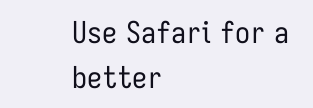Use Safari for a better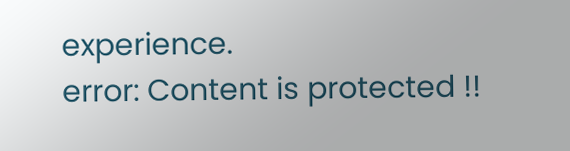experience.
error: Content is protected !!